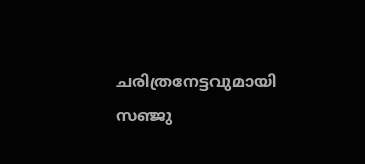ചരിത്രനേട്ടവുമായി സഞ്ജു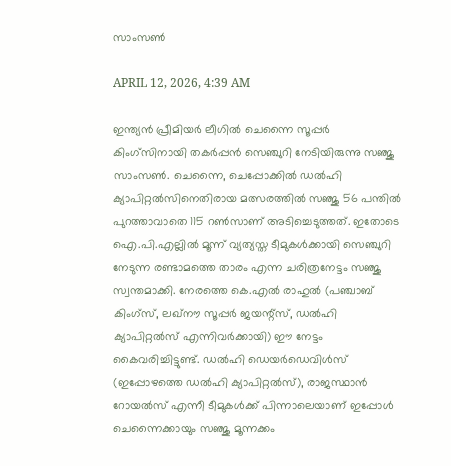സാംസൺ

APRIL 12, 2026, 4:39 AM

ഇന്ത്യൻ പ്രീമിയർ ലീഗിൽ ചെന്നൈ സൂപ്പർ കിംഗ്‌സിനായി തകർപ്പൻ സെഞ്ചുറി നേടിയിരുന്നു സഞ്ജു സാംസൺ. ചെന്നൈ, ചെപ്പോക്കിൽ ഡൽഹി ക്യാപിറ്റൽസിനെതിരായ മത്സരത്തിൽ സഞ്ജു 56 പന്തിൽ പുറത്താവാതെ 115 റൺസാണ് അടിച്ചെടുത്തത്. ഇതോടെ ഐ.പി.എല്ലിൽ മൂന്ന് വ്യത്യസ്ത ടീമുകൾക്കായി സെഞ്ചുറി നേടുന്ന രണ്ടാമത്തെ താരം എന്ന ചരിത്രനേട്ടം സഞ്ജു സ്വന്തമാക്കി. നേരത്തെ കെ.എൽ രാഹുൽ (പഞ്ചാബ് കിംഗ്‌സ്, ലഖ്‌നൗ സൂപ്പർ ജയന്റ്‌സ്, ഡൽഹി ക്യാപിറ്റൽസ് എന്നിവർക്കായി) ഈ നേട്ടം കൈവരിച്ചിട്ടുണ്ട്. ഡൽഹി ഡെയർഡെവിൾസ് (ഇപ്പോഴത്തെ ഡൽഹി ക്യാപിറ്റൽസ്), രാജസ്ഥാൻ റോയൽസ് എന്നീ ടീമുകൾക്ക് പിന്നാലെയാണ് ഇപ്പോൾ ചെന്നൈക്കായും സഞ്ജു മൂന്നക്കം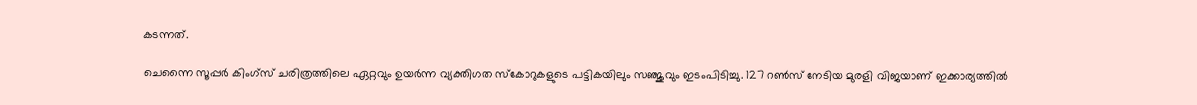കടന്നത്.

ചെന്നൈ സൂപ്പർ കിംഗ്‌സ് ചരിത്രത്തിലെ ഏറ്റവും ഉയർന്ന വ്യക്തിഗത സ്‌കോറുകളുടെ പട്ടികയിലും സഞ്ജുവും ഇടംപിടിച്ചു. 127 റൺസ് നേടിയ മുരളി വിജയാണ് ഇക്കാര്യത്തിൽ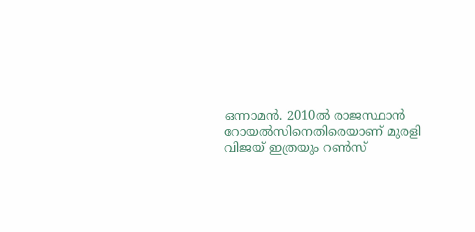ഒന്നാമൻ. 2010ൽ രാജസ്ഥാൻ റോയൽസിനെതിരെയാണ് മുരളി വിജയ് ഇത്രയും റൺസ്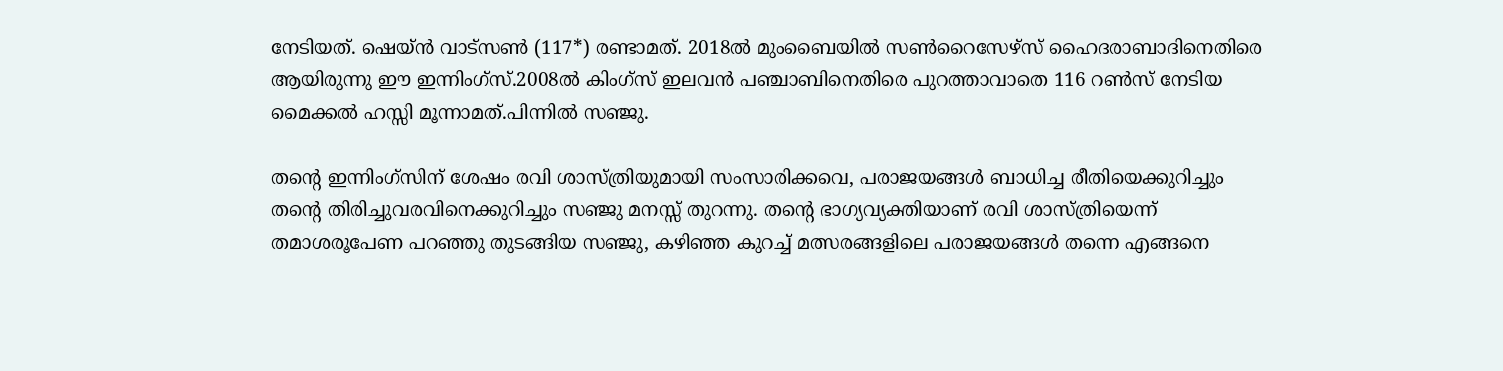നേടിയത്. ഷെയ്ൻ വാട്‌സൺ (117*) രണ്ടാമത്. 2018ൽ മുംബൈയിൽ സൺറൈസേഴ്‌സ് ഹൈദരാബാദിനെതിരെ ആയിരുന്നു ഈ ഇന്നിംഗ്‌സ്.2008ൽ കിംഗ്‌സ് ഇലവൻ പഞ്ചാബിനെതിരെ പുറത്താവാതെ 116 റൺസ് നേടിയ മൈക്കൽ ഹസ്സി മൂന്നാമത്.പിന്നിൽ സഞ്ജു.

തന്റെ ഇന്നിംഗ്‌സിന് ശേഷം രവി ശാസ്ത്രിയുമായി സംസാരിക്കവെ, പരാജയങ്ങൾ ബാധിച്ച രീതിയെക്കുറിച്ചും തന്റെ തിരിച്ചുവരവിനെക്കുറിച്ചും സഞ്ജു മനസ്സ് തുറന്നു. തന്റെ ഭാഗ്യവ്യക്തിയാണ് രവി ശാസ്ത്രിയെന്ന് തമാശരൂപേണ പറഞ്ഞു തുടങ്ങിയ സഞ്ജു, കഴിഞ്ഞ കുറച്ച് മത്സരങ്ങളിലെ പരാജയങ്ങൾ തന്നെ എങ്ങനെ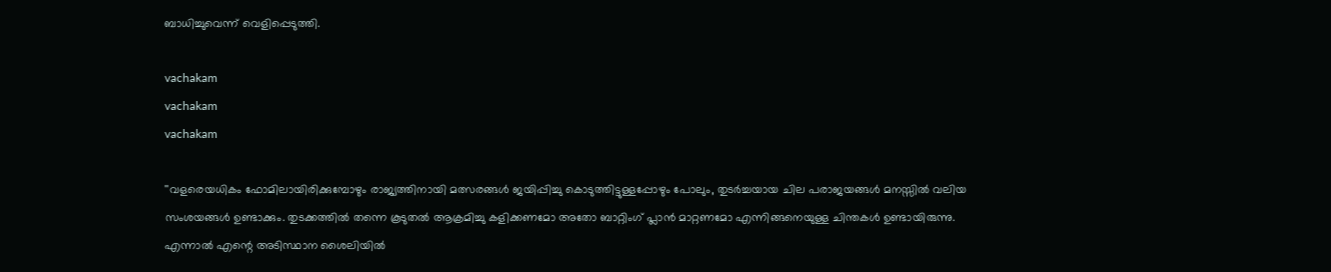ബാധിച്ചുവെന്ന് വെളിപ്പെടുത്തി.

vachakam
vachakam
vachakam

''വളരെയധികം ഫോമിലായിരിക്കുമ്പോഴും രാജ്യത്തിനായി മത്സരങ്ങൾ ജയിപ്പിച്ചു കൊടുത്തിട്ടുള്ളപ്പോഴും പോലും, തുടർച്ചയായ ചില പരാജയങ്ങൾ മനസ്സിൽ വലിയ സംശയങ്ങൾ ഉണ്ടാക്കും. തുടക്കത്തിൽ തന്നെ കൂടുതൽ ആക്രമിച്ചു കളിക്കണമോ അതോ ബാറ്റിംഗ് പ്ലാൻ മാറ്റണമോ എന്നിങ്ങനെയുള്ള ചിന്തകൾ ഉണ്ടായിരുന്നു. എന്നാൽ എന്റെ അടിസ്ഥാന ശൈലിയിൽ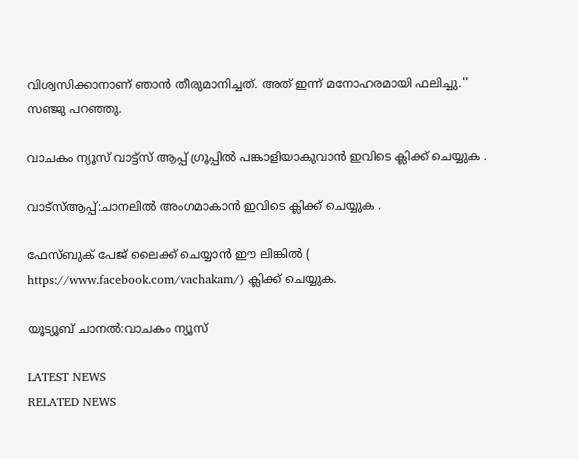വിശ്വസിക്കാനാണ് ഞാൻ തീരുമാനിച്ചത്. അത് ഇന്ന് മനോഹരമായി ഫലിച്ചു.'' സഞ്ജു പറഞ്ഞു.

വാചകം ന്യൂസ് വാട്ട്സ് ആപ്പ് ഗ്രൂപ്പിൽ പങ്കാളിയാകുവാൻ ഇവിടെ ക്ലിക്ക് ചെയ്യുക .

വാട്സ്ആപ്പ്:ചാനലിൽ അംഗമാകാൻ ഇവിടെ ക്ലിക്ക് ചെയ്യുക .

ഫേസ്ബുക് പേജ് ലൈക്ക് ചെയ്യാൻ ഈ ലിങ്കിൽ (
https://www.facebook.com/vachakam/) ക്ലിക്ക് ചെയ്യുക.

യൂട്യൂബ് ചാനൽ:വാചകം ന്യൂസ്

LATEST NEWS
RELATED NEWS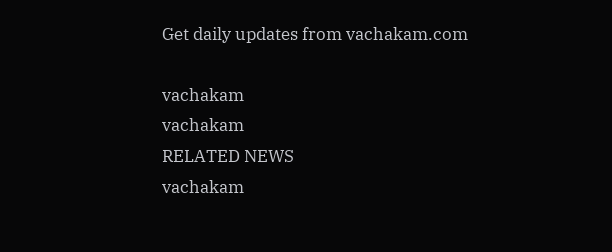Get daily updates from vachakam.com

vachakam
vachakam
RELATED NEWS
vachakam